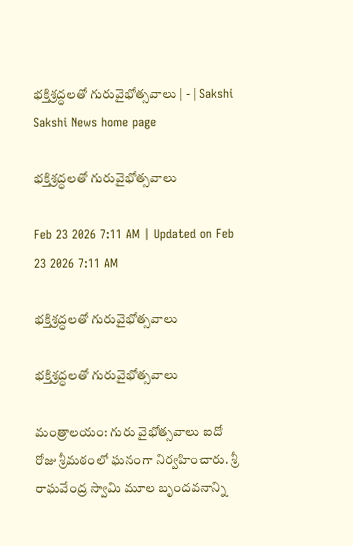భక్తిశ్రద్ధలతో గురువైభోత్సవాలు | - | Sakshi
Sakshi News home page

భక్తిశ్రద్ధలతో గురువైభోత్సవాలు

Feb 23 2026 7:11 AM | Updated on Feb 23 2026 7:11 AM

భక్తిశ్రద్ధలతో గురువైభోత్సవాలు

భక్తిశ్రద్ధలతో గురువైభోత్సవాలు

మంత్రాలయం: గురు వైభోత్సవాలు ఐదో రోజు శ్రీమఠంలో ఘనంగా నిర్వహించారు. శ్రీ రాఘవేంద్ర స్వామి మూల బృందవనాన్ని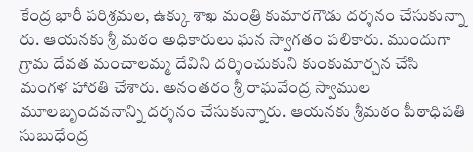కేంద్ర భారీ పరిశ్రమల, ఉక్కు శాఖ మంత్రి కుమారగౌడు దర్శనం చేసుకున్నా రు. ఆయనకు శ్రీ మఠం అధికారులు ఘన స్వాగతం పలికారు. ముందుగా గ్రామ దేవత మంచాలమ్మ దేవిని దర్శించుకుని కుంకుమార్చన చేసి మంగళ హారతి చేశారు. అనంతరం శ్రీ రాఘవేంద్ర స్వాముల మూలబృందవనాన్ని దర్శనం చేసుకున్నారు. ఆయనకు శ్రీమఠం పీఠాధిపతి సుబుధేంద్ర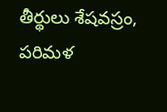తీర్థులు శేషవస్రం, పరిమళ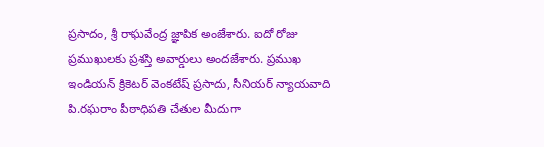ప్రసాదం, శ్రీ రాఘవేంద్ర జ్ఞాపిక అంజేశారు. ఐదో రోజు ప్రముఖులకు ప్రశస్తి అవార్డులు అందజేశారు. ప్రముఖ ఇండియన్‌ క్రికెటర్‌ వెంకటేష్‌ ప్రసాదు, సీనియర్‌ న్యాయవాది పి.రఘరాం పీఠాధిపతి చేతుల మీదుగా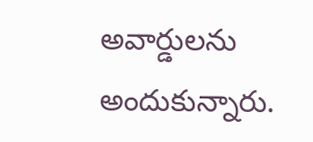అవార్డులను అందుకున్నారు.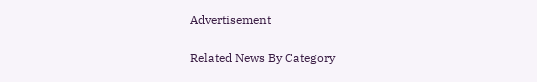Advertisement

Related News By Category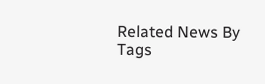Related News By Tags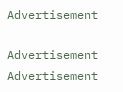Advertisement

Advertisement
Advertisement